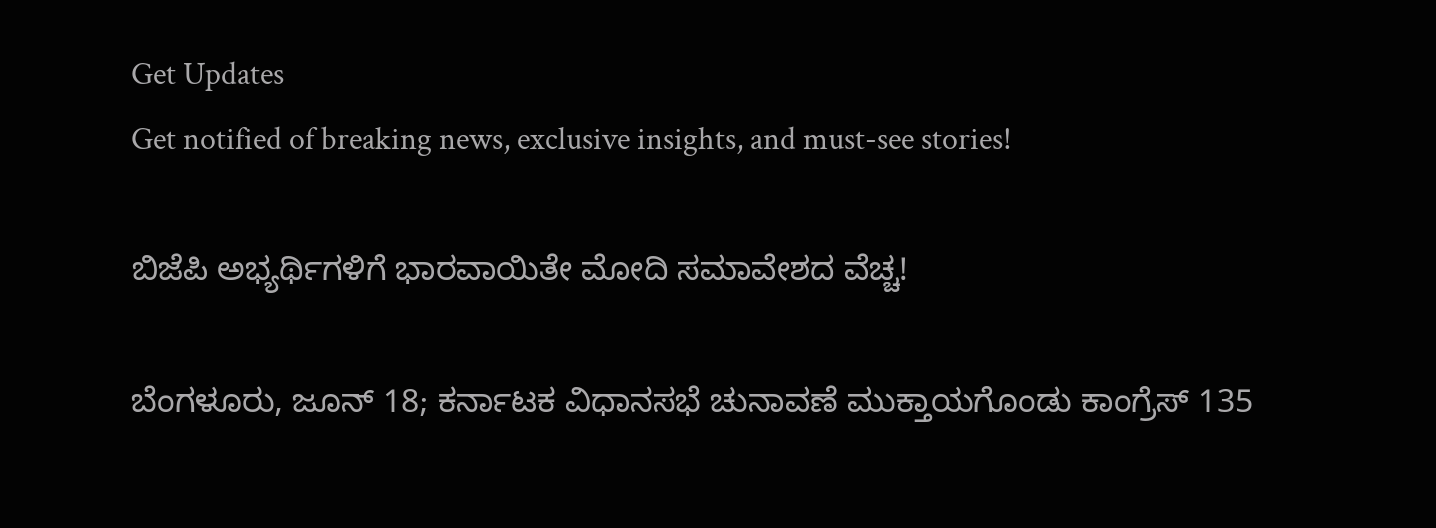Get Updates
Get notified of breaking news, exclusive insights, and must-see stories!

ಬಿಜೆಪಿ ಅಭ್ಯರ್ಥಿಗಳಿಗೆ ಭಾರವಾಯಿತೇ ಮೋದಿ ಸಮಾವೇಶದ ವೆಚ್ಚ!

ಬೆಂಗಳೂರು, ಜೂನ್ 18; ಕರ್ನಾಟಕ ವಿಧಾನಸಭೆ ಚುನಾವಣೆ ಮುಕ್ತಾಯಗೊಂಡು ಕಾಂಗ್ರೆಸ್ 135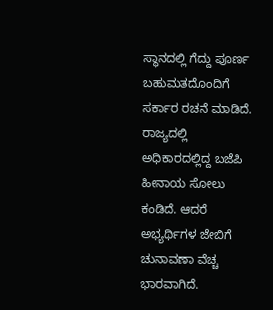ಸ್ಥಾನದಲ್ಲಿ ಗೆದ್ದು ಪೂರ್ಣ ಬಹುಮತದೊಂದಿಗೆ ಸರ್ಕಾರ ರಚನೆ ಮಾಡಿದೆ. ರಾಜ್ಯದಲ್ಲಿ ಅಧಿಕಾರದಲ್ಲಿದ್ದ ಬಜೆಪಿ ಹೀನಾಯ ಸೋಲು ಕಂಡಿದೆ. ಆದರೆ ಅಭ್ಯರ್ಥಿಗಳ ಜೇಬಿಗೆ ಚುನಾವಣಾ ವೆಚ್ಚ ಭಾರವಾಗಿದೆ.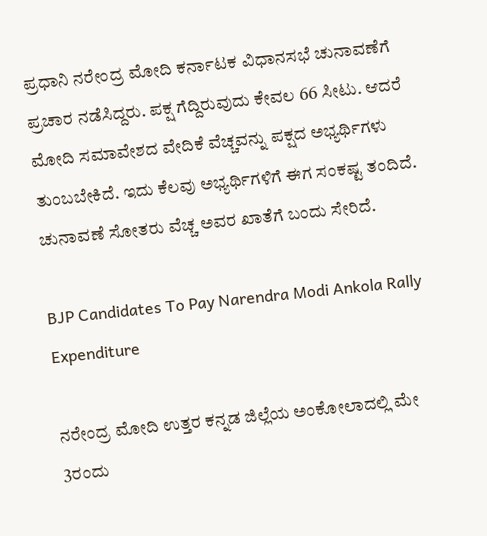ಪ್ರಧಾನಿ ನರೇಂದ್ರ ಮೋದಿ ಕರ್ನಾಟಕ ವಿಧಾನಸಭೆ ಚುನಾವಣೆಗೆ ಪ್ರಚಾರ ನಡೆಸಿದ್ದರು. ಪಕ್ಷ ಗೆದ್ದಿರುವುದು ಕೇವಲ 66 ಸೀಟು. ಆದರೆ ಮೋದಿ ಸಮಾವೇಶದ ವೇದಿಕೆ ವೆಚ್ಚವನ್ನು ಪಕ್ಷದ ಅಭ್ಯರ್ಥಿಗಳು ತುಂಬಬೇಕಿದೆ. ಇದು ಕೆಲವು ಅಭ್ಯರ್ಥಿಗಳಿಗೆ ಈಗ ಸಂಕಷ್ಟ ತಂದಿದೆ. ಚುನಾವಣೆ ಸೋತರು ವೆಚ್ಚ ಅವರ ಖಾತೆಗೆ ಬಂದು ಸೇರಿದೆ.

BJP Candidates To Pay Narendra Modi Ankola Rally Expenditure

ನರೇಂದ್ರ ಮೋದಿ ಉತ್ತರ ಕನ್ನಡ ಜಿಲ್ಲೆಯ ಅಂಕೋಲಾದಲ್ಲಿ ಮೇ 3ರಂದು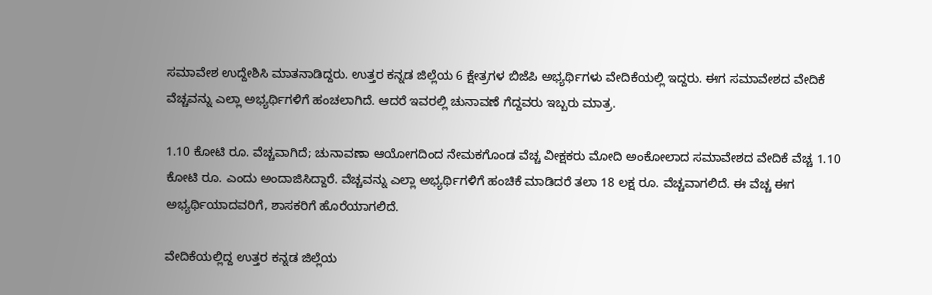ಸಮಾವೇಶ ಉದ್ದೇಶಿಸಿ ಮಾತನಾಡಿದ್ದರು. ಉತ್ತರ ಕನ್ನಡ ಜಿಲ್ಲೆಯ 6 ಕ್ಷೇತ್ರಗಳ ಬಿಜೆಪಿ ಅಭ್ಯರ್ಥಿಗಳು ವೇದಿಕೆಯಲ್ಲಿ ಇದ್ದರು. ಈಗ ಸಮಾವೇಶದ ವೇದಿಕೆ ವೆಚ್ಚವನ್ನು ಎಲ್ಲಾ ಅಭ್ಯರ್ಥಿಗಳಿಗೆ ಹಂಚಲಾಗಿದೆ. ಆದರೆ ಇವರಲ್ಲಿ ಚುನಾವಣೆ ಗೆದ್ದವರು ಇಬ್ಬರು ಮಾತ್ರ.

1.10 ಕೋಟಿ ರೂ. ವೆಚ್ಚವಾಗಿದೆ; ಚುನಾವಣಾ ಆಯೋಗದಿಂದ ನೇಮಕಗೊಂಡ ವೆಚ್ಚ ವೀಕ್ಷಕರು ಮೋದಿ ಅಂಕೋಲಾದ ಸಮಾವೇಶದ ವೇದಿಕೆ ವೆಚ್ಚ 1.10 ಕೋಟಿ ರೂ. ಎಂದು ಅಂದಾಜಿಸಿದ್ದಾರೆ. ವೆಚ್ಚವನ್ನು ಎಲ್ಲಾ ಅಭ್ಯರ್ಥಿಗಳಿಗೆ ಹಂಚಿಕೆ ಮಾಡಿದರೆ ತಲಾ 18 ಲಕ್ಷ ರೂ. ವೆಚ್ಚವಾಗಲಿದೆ. ಈ ವೆಚ್ಚ ಈಗ ಅಭ್ಯರ್ಥಿಯಾದವರಿಗೆ, ಶಾಸಕರಿಗೆ ಹೊರೆಯಾಗಲಿದೆ.

ವೇದಿಕೆಯಲ್ಲಿದ್ದ ಉತ್ತರ ಕನ್ನಡ ಜಿಲ್ಲೆಯ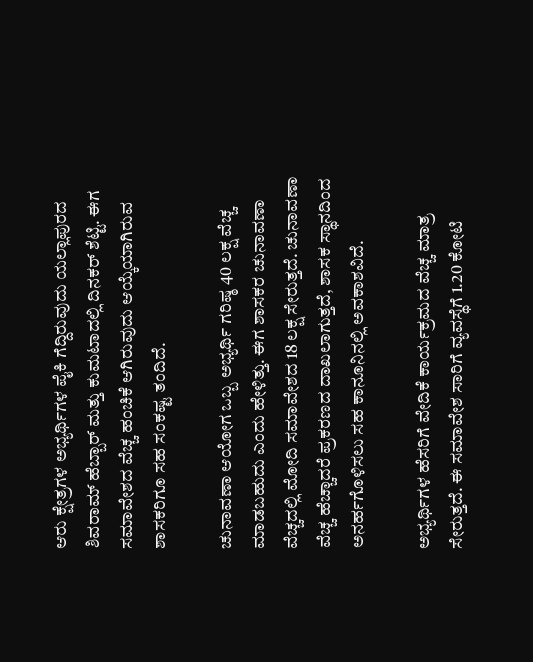ಆರು ಕ್ಷೇತ್ರಗಳ ಅಭ್ಯರ್ಥಿಗಳ ಪೈಕಿ ಗೆದ್ದಿರುವುದು ಯಲ್ಲಾಪುರದ ಶಿವರಾಮ್ ಹೆಬ್ಬಾರ್ ಮತ್ತು ಕುಮಟಾದಲ್ಲಿ ದಿನಕರ್ ಶೆಟ್ಟಿ. ಈಗ ಸಮಾವೇಶದ ವೆಚ್ಚ ಹಂಚಿಕೆ ಆಗಿರುವುದು ಆಯ್ಕೆಯಾಗಿರುವ ಶಾಸಕರಿಗೂ ಸಹ ಸಂಕಷ್ಟ ತಂದಿದೆ.

ಚುನಾವಣಾ ಆಯೋಗ ಒಬ್ಬ ಅಭ್ಯರ್ಥಿ ಗರಿಷ್ಠ 40 ಲಕ್ಷ ವೆಚ್ಚ ಮಾಡಬಹುದು ಎಂದು ಹೇಳಿತ್ತು. ಈಗ ಶಾಸಕರ ಚುನಾವಣಾ ವೆಚ್ಚದಲ್ಲಿ ಮೋದಿ ಸಮಾವೇಶದ 18 ಲಕ್ಷ ಸೇರುತ್ತದೆ. ಚುನಾವಣಾ ವೆಚ್ಚ ಹೆಚ್ಚಾದರೆ ಪ್ರಕರಣದ ದಾಖಲಾಗುತ್ತದೆ, ಶಾಸಕ ಸ್ಥಾನದಿಂದ ಅನರ್ಹಗೊಳಿಸಲು ಸಹ ಕಾನೂನಿನಲ್ಲಿ ಅವಕಾಶವಿದೆ.

ಅಭ್ಯರ್ಥಿಗಳ ಹೆಸರಿಗೆ ವೇದಿಕೆ ಕಾರ್ಯಕ್ರಮದ ವೆಚ್ಚ ಮಾತ್ರ ಸೇರುತ್ತದೆ. ಈ ಸಮಾವೇಶ ಸಾರಿಗೆ ವ್ಯವಸ್ಥೆಗೆ 1.20 ಕೋಟಿ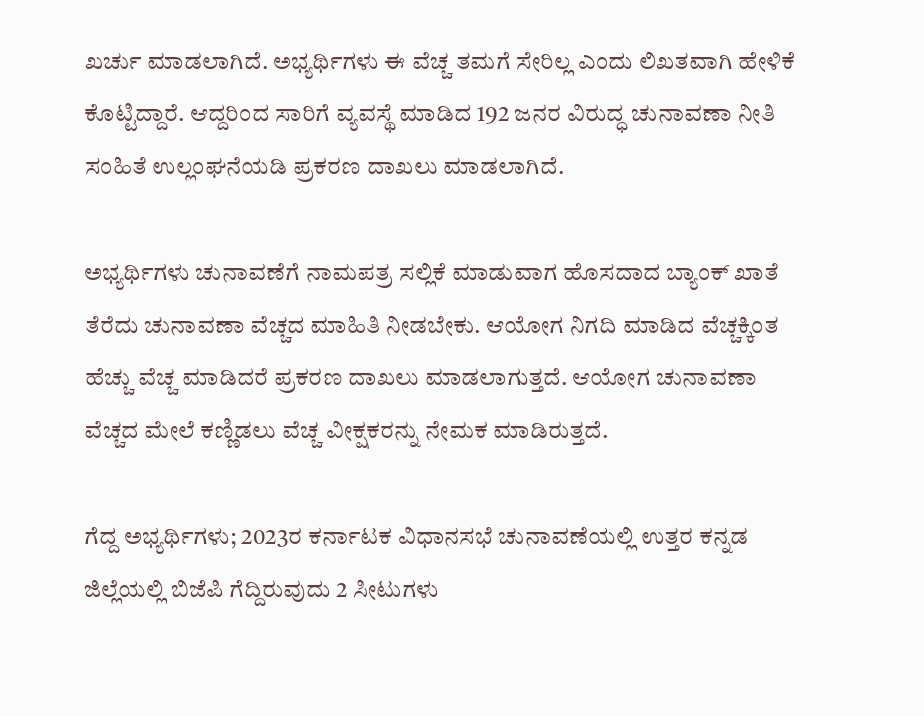ಖರ್ಚು ಮಾಡಲಾಗಿದೆ. ಅಭ್ಯರ್ಥಿಗಳು ಈ ವೆಚ್ಚ ತಮಗೆ ಸೇರಿಲ್ಲ ಎಂದು ಲಿಖತವಾಗಿ ಹೇಳಿಕೆ ಕೊಟ್ಟಿದ್ದಾರೆ. ಆದ್ದರಿಂದ ಸಾರಿಗೆ ವ್ಯವಸ್ಥೆ ಮಾಡಿದ 192 ಜನರ ವಿರುದ್ಧ ಚುನಾವಣಾ ನೀತಿ ಸಂಹಿತೆ ಉಲ್ಲಂಘನೆಯಡಿ ಪ್ರಕರಣ ದಾಖಲು ಮಾಡಲಾಗಿದೆ.

ಅಭ್ಯರ್ಥಿಗಳು ಚುನಾವಣೆಗೆ ನಾಮಪತ್ರ ಸಲ್ಲಿಕೆ ಮಾಡುವಾಗ ಹೊಸದಾದ ಬ್ಯಾಂಕ್ ಖಾತೆ ತೆರೆದು ಚುನಾವಣಾ ವೆಚ್ಚದ ಮಾಹಿತಿ ನೀಡಬೇಕು. ಆಯೋಗ ನಿಗದಿ ಮಾಡಿದ ವೆಚ್ಚಕ್ಕಿಂತ ಹೆಚ್ಚು ವೆಚ್ಚ ಮಾಡಿದರೆ ಪ್ರಕರಣ ದಾಖಲು ಮಾಡಲಾಗುತ್ತದೆ. ಆಯೋಗ ಚುನಾವಣಾ ವೆಚ್ಚದ ಮೇಲೆ ಕಣ್ಣಿಡಲು ವೆಚ್ಚ ವೀಕ್ಷಕರನ್ನು ನೇಮಕ ಮಾಡಿರುತ್ತದೆ.

ಗೆದ್ದ ಅಭ್ಯರ್ಥಿಗಳು; 2023ರ ಕರ್ನಾಟಕ ವಿಧಾನಸಭೆ ಚುನಾವಣೆಯಲ್ಲಿ ಉತ್ತರ ಕನ್ನಡ ಜಿಲ್ಲೆಯಲ್ಲಿ ಬಿಜೆಪಿ ಗೆದ್ದಿರುವುದು 2 ಸೀಟುಗಳು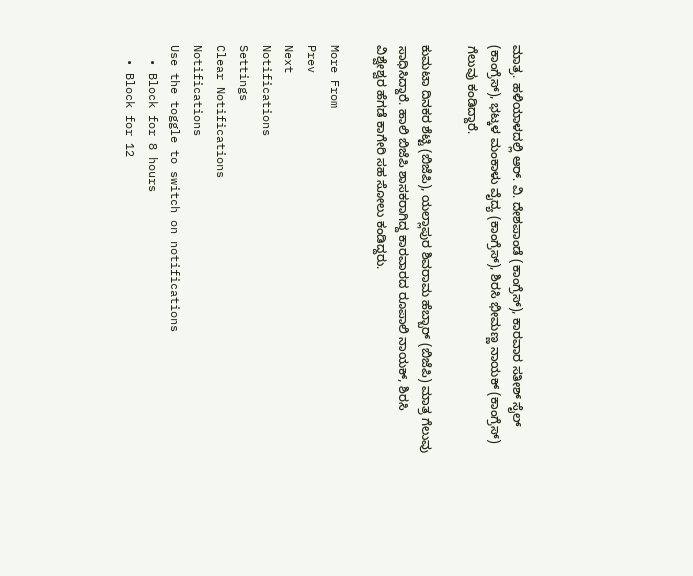ಮಾತ್ರ. ಹಳಿಯಾಳದಲ್ಲಿ ಆರ್. ವಿ. ದೇಶಪಾಂಡೆ (ಕಾಂಗ್ರೆಸ್), ಕಾರವಾರ ಸತೀಶ್ ಸೈಲ್ (ಕಾಂಗ್ರೆಸ್), ಭಟ್ಕಳ ಮಂಕಾಳು ವೈದ್ಯ (ಕಾಂಗ್ರೆಸ್), ಶಿರಸಿ ಭೀಮಣ್ಣ ನಾಯಕ್ (ಕಾಂಗ್ರೆಸ್) ಗೆಲುವು ಕಂಡಿದ್ದಾರೆ.

ಕುಮಟಾ ದಿನಕರ ಶೆಟ್ಟಿ (ಬಿಜೆಪಿ), ಯಲ್ಲಾಪುರ ಶಿವರಾಮ ಹೆಬ್ಬಾರ್ (ಬಿಜೆಪಿ) ಮಾತ್ರ ಗೆಲುವು ಸಾಧಿಸಿದ್ದಾರೆ. ಹಾಲಿ ಬಿಜೆಪಿ ಶಾಸಕರಾಗಿದ್ದ ಕಾರವಾರದ ರೂಪಾಲಿ ನಾಯಕ್, ಶಿರಸಿ ವಿಶ್ವೇಶ್ವರ ಹೆಗಡೆ ಕಾಗೇರಿ ಸಹ ಸೋಲು ಕಂಡಿದ್ದರು.

More From
Prev
Next
Notifications
Settings
Clear Notifications
Notifications
Use the toggle to switch on notifications
  • Block for 8 hours
  • Block for 12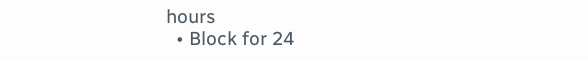hours
  • Block for 24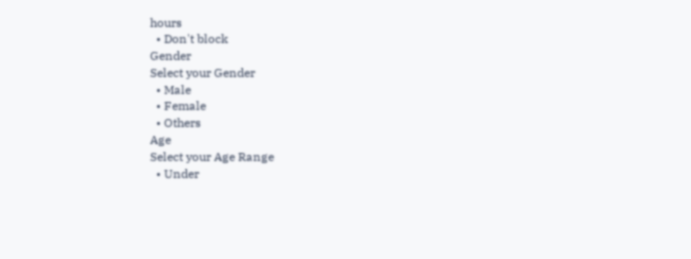hours
  • Don't block
Gender
Select your Gender
  • Male
  • Female
  • Others
Age
Select your Age Range
  • Under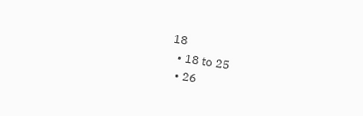18
  • 18 to 25
  • 26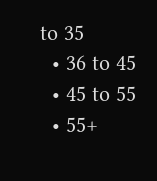to 35
  • 36 to 45
  • 45 to 55
  • 55+